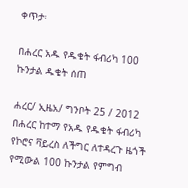ቀጥታ፡

በሐረር አዱ የዱቄት ፋብሪካ 100 ኩንታል ዱቄት ሰጠ

ሐረር/ ኢዜአ/ ግንቦት 25 / 2012 በሐረር ከተማ የአዱ የዱቄት ፋብሪካ የኮሮና ቫይረስ ለችግር ለተዳረጉ ዜጎች የሚውል 100 ኩንታል የምግብ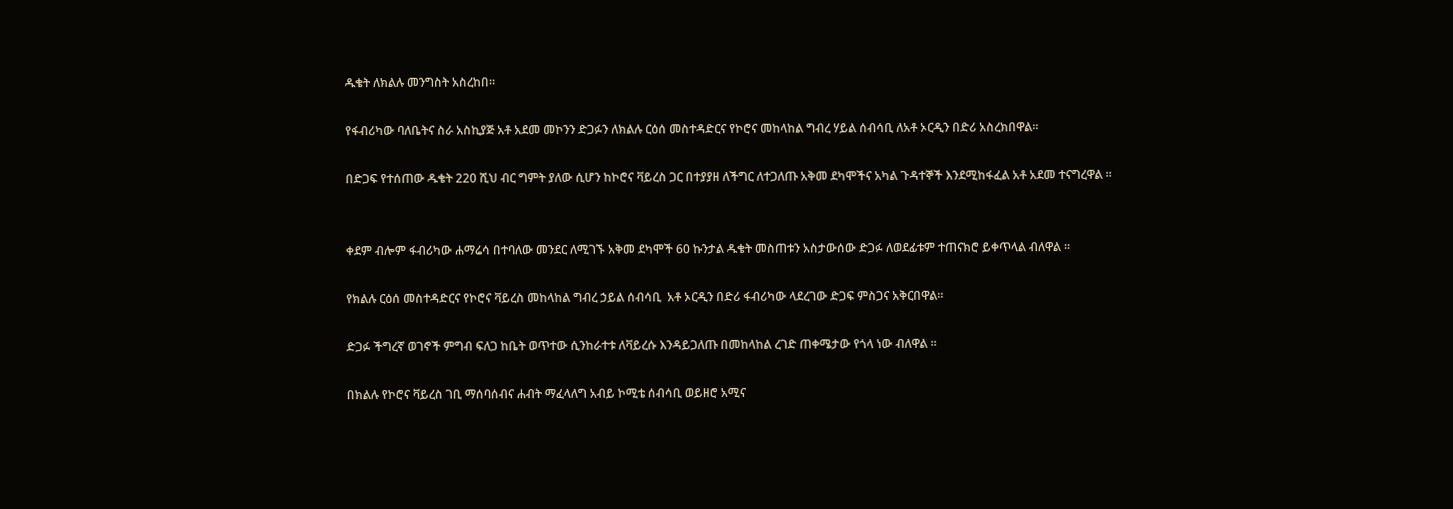ዱቄት ለክልሉ መንግስት አስረከበ።

የፋብሪካው ባለቤትና ስራ አስኪያጅ አቶ አደመ መኮንን ድጋፉን ለክልሉ ርዕሰ መስተዳድርና የኮሮና መከላከል ግብረ ሃይል ሰብሳቢ ለአቶ ኦርዲን በድሪ አስረክበዋል።

በድጋፍ የተሰጠው ዱቄት 220 ሺህ ብር ግምት ያለው ሲሆን ከኮሮና ቫይረስ ጋር በተያያዘ ለችግር ለተጋለጡ አቅመ ደካሞችና አካል ጉዳተኞች እንደሚከፋፈል አቶ አደመ ተናግረዋል ።


ቀደም ብሎም ፋብሪካው ሐማሬሳ በተባለው መንደር ለሚገኙ አቅመ ደካሞች 60 ኩንታል ዱቄት መስጠቱን አስታውሰው ድጋፉ ለወደፊቱም ተጠናክሮ ይቀጥላል ብለዋል ።

የክልሉ ርዕሰ መስተዳድርና የኮሮና ቫይረስ መከላከል ግብረ ኃይል ሰብሳቢ  አቶ ኦርዲን በድሪ ፋብሪካው ላደረገው ድጋፍ ምስጋና አቅርበዋል።

ድጋፉ ችግረኛ ወገኖች ምግብ ፍለጋ ከቤት ወጥተው ሲንከራተቱ ለቫይረሱ እንዳይጋለጡ በመከላከል ረገድ ጠቀሜታው የጎላ ነው ብለዋል ።

በክልሉ የኮሮና ቫይረስ ገቢ ማሰባሰብና ሐብት ማፈላለግ አብይ ኮሚቴ ሰብሳቢ ወይዘሮ አሚና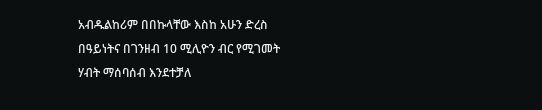አብዱልከሪም በበኩላቸው እስከ አሁን ድረስ በዓይነትና በገንዘብ 10 ሚሊዮን ብር የሚገመት ሃብት ማሰባሰብ እንደተቻለ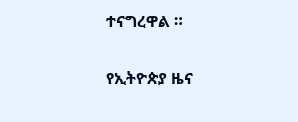ተናግረዋል ።

የኢትዮጵያ ዜና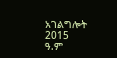አገልግሎት
2015
ዓ.ም